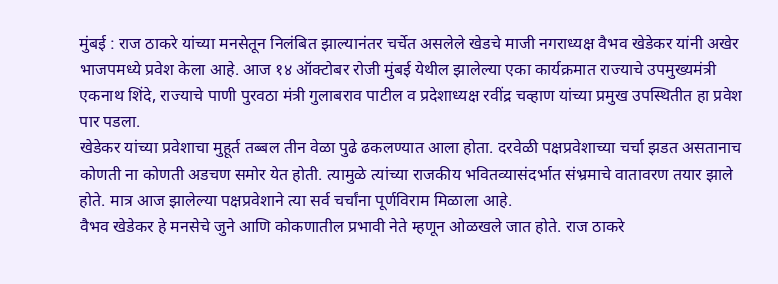मुंबई : राज ठाकरे यांच्या मनसेतून निलंबित झाल्यानंतर चर्चेत असलेले खेडचे माजी नगराध्यक्ष वैभव खेडेकर यांनी अखेर भाजपमध्ये प्रवेश केला आहे. आज १४ ऑक्टोबर रोजी मुंबई येथील झालेल्या एका कार्यक्रमात राज्याचे उपमुख्यमंत्री एकनाथ शिंदे, राज्याचे पाणी पुरवठा मंत्री गुलाबराव पाटील व प्रदेशाध्यक्ष रवींद्र चव्हाण यांच्या प्रमुख उपस्थितीत हा प्रवेश पार पडला.
खेडेकर यांच्या प्रवेशाचा मुहूर्त तब्बल तीन वेळा पुढे ढकलण्यात आला होता. दरवेळी पक्षप्रवेशाच्या चर्चा झडत असतानाच कोणती ना कोणती अडचण समोर येत होती. त्यामुळे त्यांच्या राजकीय भवितव्यासंदर्भात संभ्रमाचे वातावरण तयार झाले होते. मात्र आज झालेल्या पक्षप्रवेशाने त्या सर्व चर्चांना पूर्णविराम मिळाला आहे.
वैभव खेडेकर हे मनसेचे जुने आणि कोकणातील प्रभावी नेते म्हणून ओळखले जात होते. राज ठाकरे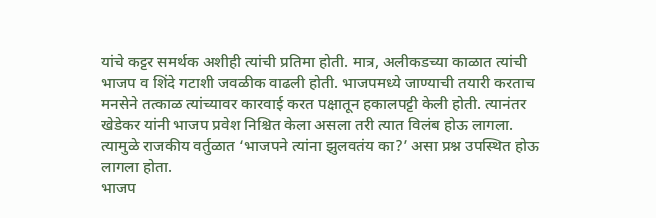यांचे कट्टर समर्थक अशीही त्यांची प्रतिमा होती. मात्र, अलीकडच्या काळात त्यांची भाजप व शिंदे गटाशी जवळीक वाढली होती. भाजपमध्ये जाण्याची तयारी करताच मनसेने तत्काळ त्यांच्यावर कारवाई करत पक्षातून हकालपट्टी केली होती. त्यानंतर खेडेकर यांनी भाजप प्रवेश निश्चित केला असला तरी त्यात विलंब होऊ लागला. त्यामुळे राजकीय वर्तुळात ‘भाजपने त्यांना झुलवतंय का?’ असा प्रश्न उपस्थित होऊ लागला होता.
भाजप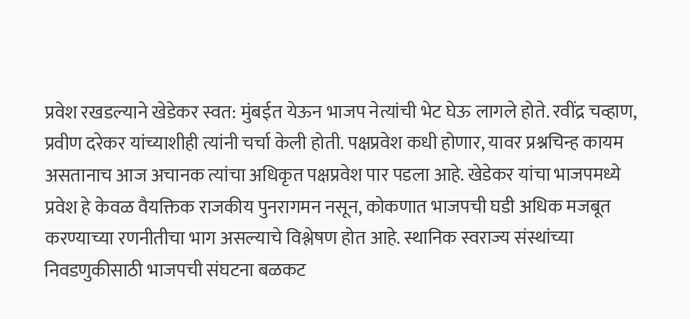प्रवेश रखडल्याने खेडेकर स्वत: मुंबईत येऊन भाजप नेत्यांची भेट घेऊ लागले होते. रवींद्र चव्हाण, प्रवीण दरेकर यांच्याशीही त्यांनी चर्चा केली होती. पक्षप्रवेश कधी होणार, यावर प्रश्नचिन्ह कायम असतानाच आज अचानक त्यांचा अधिकृत पक्षप्रवेश पार पडला आहे. खेडेकर यांचा भाजपमध्ये प्रवेश हे केवळ वैयक्तिक राजकीय पुनरागमन नसून, कोकणात भाजपची घडी अधिक मजबूत करण्याच्या रणनीतीचा भाग असल्याचे विश्लेषण होत आहे. स्थानिक स्वराज्य संस्थांच्या निवडणुकीसाठी भाजपची संघटना बळकट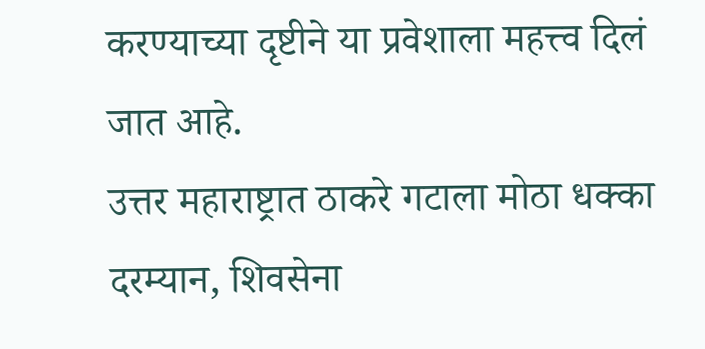करण्याच्या दृष्टीने या प्रवेशाला महत्त्व दिलं जात आहे.
उत्तर महाराष्ट्रात ठाकरे गटाला मोठा धक्का
दरम्यान, शिवसेना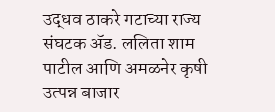उद्धव ठाकरे गटाच्या राज्य संघटक ॲड. ललिता शाम पाटील आणि अमळनेर कृषी उत्पन्न बाजार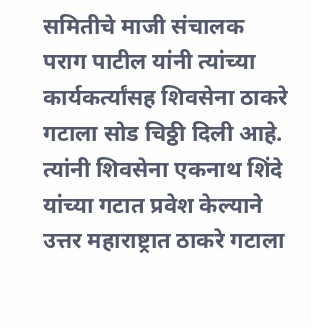समितीचे माजी संचालक पराग पाटील यांनी त्यांच्या कार्यकर्त्यांसह शिवसेना ठाकरे गटाला सोड चिठ्ठी दिली आहे. त्यांनी शिवसेना एकनाथ शिंदे यांच्या गटात प्रवेश केल्याने उत्तर महाराष्ट्रात ठाकरे गटाला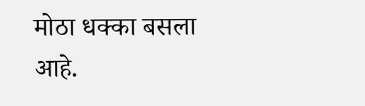मोठा धक्का बसला आहे.